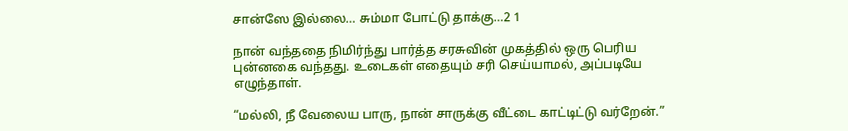சான்ஸே இல்லை… சும்மா போட்டு தாக்கு…2 1

நான் வந்ததை நிமிர்ந்து பார்த்த சரசுவின் முகத்தில் ஒரு பெரிய புன்னகை வந்தது. உடைகள் எதையும் சரி செய்யாமல், அப்படியே எழுந்தாள்.

“மல்லி, நீ வேலைய பாரு, நான் சாருக்கு வீட்டை காட்டிட்டு வர்றேன்.”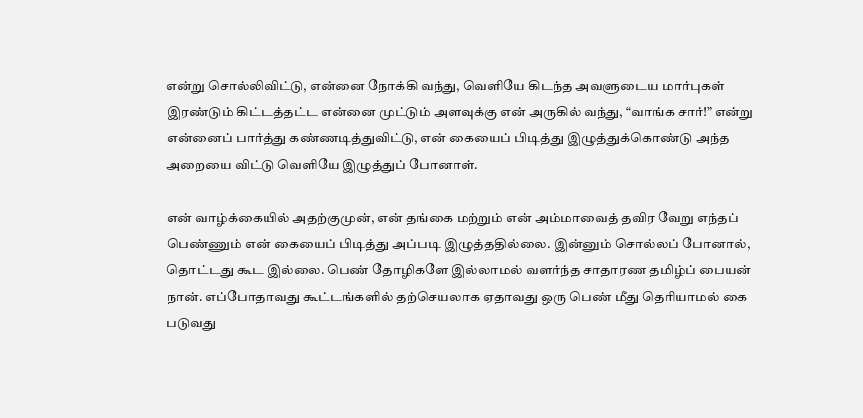என்று சொல்லிவிட்டு, என்னை நோக்கி வந்து, வெளியே கிடந்த அவளுடைய மார்புகள் இரண்டும் கிட்டத்தட்ட என்னை முட்டும் அளவுக்கு என் அருகில் வந்து, “வாங்க சார்!” என்று என்னைப் பார்த்து கண்ணடித்துவிட்டு, என் கையைப் பிடித்து இழுத்துக்கொண்டு அந்த அறையை விட்டு வெளியே இழுத்துப் போனாள்.

என் வாழ்க்கையில் அதற்குமுன், என் தங்கை மற்றும் என் அம்மாவைத் தவிர வேறு எந்தப் பெண்ணும் என் கையைப் பிடித்து அப்படி இழுத்ததில்லை. இன்னும் சொல்லப் போனால், தொட்டது கூட இல்லை. பெண் தோழிகளே இல்லாமல் வளர்ந்த சாதாரண தமிழ்ப் பையன் நான். எப்போதாவது கூட்டங்களில் தற்செயலாக ஏதாவது ஒரு பெண் மீது தெரியாமல் கை படுவது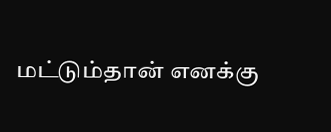மட்டும்தான் எனக்கு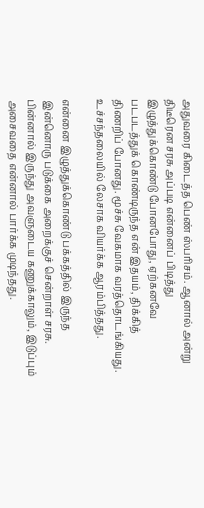அதுவரை கிடைத்த பெண் ஸ்பரிசம். ஆனால் அன்று திடீரென சரசு அப்படி என்னைப் பிடித்து இழுத்துக்கொண்டு போனபோது, ஏற்கனவே படபடத்துக் கொண்டிருந்த என் இதயம், திக்கித் திணறிப் போனது. மூச்சு வேகமாக வரத்தொடங்கியது. உச்சந்தலையில் லேசாக வியர்க்க ஆரம்பித்தது.

என்னை இழுத்துக்கொண்டு பக்கத்தில் இருந்த இன்னொரு படுக்கை அறைக்குச் சென்றாள் சரசு. பின்னால் இருந்து அவளுடைய கணுக்காலும், இடுப்பும் அசைவதை என்னால் பார்க்க முடிந்தது.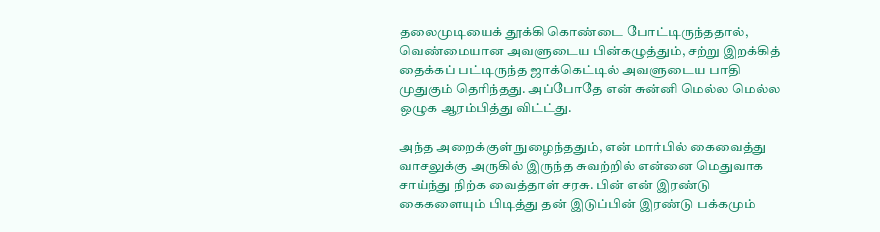தலைமுடியைக் தூக்கி கொண்டை போட்டிருந்ததால், வெண்மையான அவளுடைய பின்கழுத்தும், சற்று இறக்கித் தைக்கப் பட்டிருந்த ஜாக்கெட்டில் அவளுடைய பாதி முதுகும் தெரிந்தது. அப்போதே என் சுன்னி மெல்ல மெல்ல ஒழுக ஆரம்பித்து விட்ட்து.

அந்த அறைக்குள் நுழைந்ததும், என் மார்பில் கைவைத்து வாசலுக்கு அருகில் இருந்த சுவற்றில் என்னை மெதுவாக சாய்ந்து நிற்க வைத்தாள் சரசு. பின் என் இரண்டு கைகளையும் பிடித்து தன் இடுப்பின் இரண்டு பக்கமும்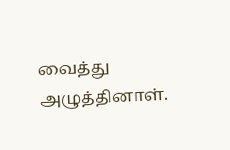வைத்து அழுத்தினாள்.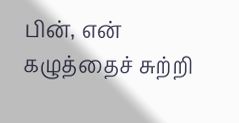பின், என் கழுத்தைச் சுற்றி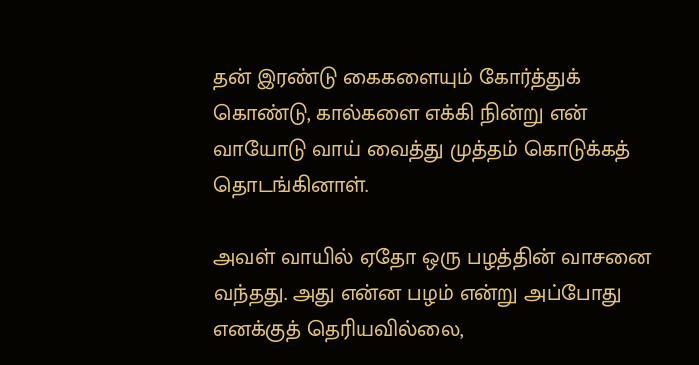தன் இரண்டு கைகளையும் கோர்த்துக் கொண்டு, கால்களை எக்கி நின்று என் வாயோடு வாய் வைத்து முத்தம் கொடுக்கத் தொடங்கினாள்.

அவள் வாயில் ஏதோ ஒரு பழத்தின் வாசனை வந்தது. அது என்ன பழம் என்று அப்போது எனக்குத் தெரியவில்லை,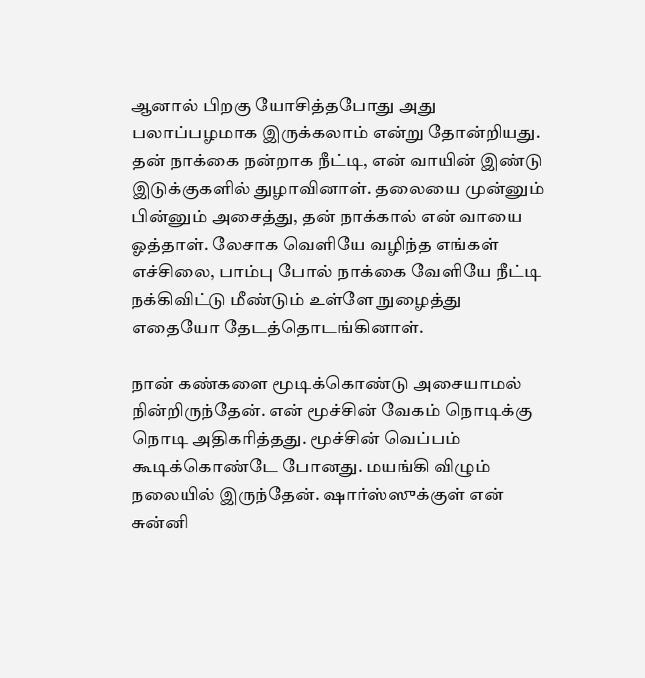ஆனால் பிறகு யோசித்தபோது அது பலாப்பழமாக இருக்கலாம் என்று தோன்றியது. தன் நாக்கை நன்றாக நீட்டி, என் வாயின் இண்டு இடுக்குகளில் துழாவினாள். தலையை முன்னும் பின்னும் அசைத்து, தன் நாக்கால் என் வாயை ஓத்தாள். லேசாக வெளியே வழிந்த எங்கள் எச்சிலை, பாம்பு போல் நாக்கை வேளியே நீட்டி நக்கிவிட்டு மீண்டும் உள்ளே நுழைத்து எதையோ தேடத்தொடங்கினாள்.

நான் கண்களை மூடிக்கொண்டு அசையாமல் நின்றிருந்தேன். என் மூச்சின் வேகம் நொடிக்கு நொடி அதிகரித்தது. மூச்சின் வெப்பம் கூடிக்கொண்டே போனது. மயங்கி விழும் நலையில் இருந்தேன். ஷார்ஸ்ஸுக்குள் என் சுன்னி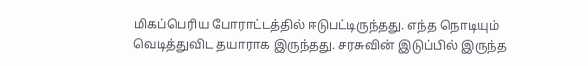மிகப்பெரிய போராட்டத்தில் ஈடுபட்டிருந்தது. எந்த நொடியும் வெடித்துவிட தயாராக இருந்தது. சரசுவின் இடுப்பில் இருந்த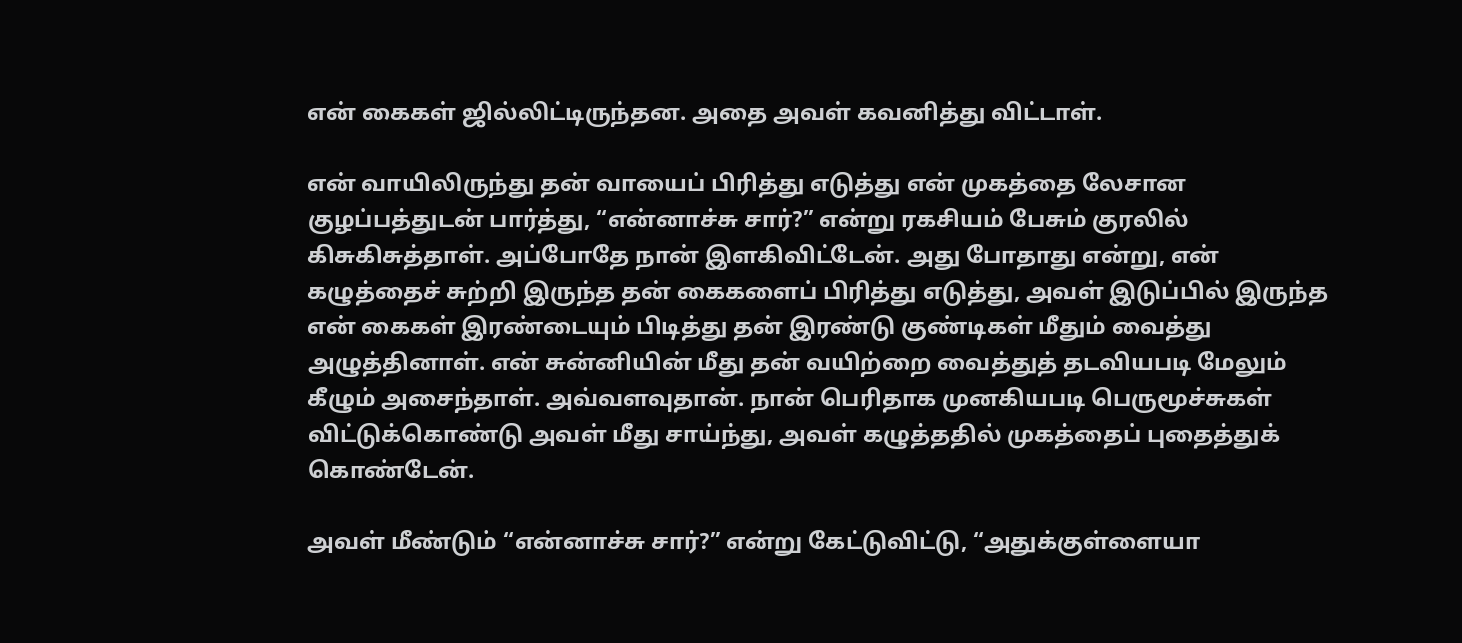என் கைகள் ஜில்லிட்டிருந்தன. அதை அவள் கவனித்து விட்டாள்.

என் வாயிலிருந்து தன் வாயைப் பிரித்து எடுத்து என் முகத்தை லேசான குழப்பத்துடன் பார்த்து, “என்னாச்சு சார்?” என்று ரகசியம் பேசும் குரலில் கிசுகிசுத்தாள். அப்போதே நான் இளகிவிட்டேன். அது போதாது என்று, என் கழுத்தைச் சுற்றி இருந்த தன் கைகளைப் பிரித்து எடுத்து, அவள் இடுப்பில் இருந்த என் கைகள் இரண்டையும் பிடித்து தன் இரண்டு குண்டிகள் மீதும் வைத்து அழுத்தினாள். என் சுன்னியின் மீது தன் வயிற்றை வைத்துத் தடவியபடி மேலும் கீழும் அசைந்தாள். அவ்வளவுதான். நான் பெரிதாக முனகியபடி பெருமூச்சுகள் விட்டுக்கொண்டு அவள் மீது சாய்ந்து, அவள் கழுத்ததில் முகத்தைப் புதைத்துக் கொண்டேன்.

அவள் மீண்டும் “என்னாச்சு சார்?” என்று கேட்டுவிட்டு, “அதுக்குள்ளையா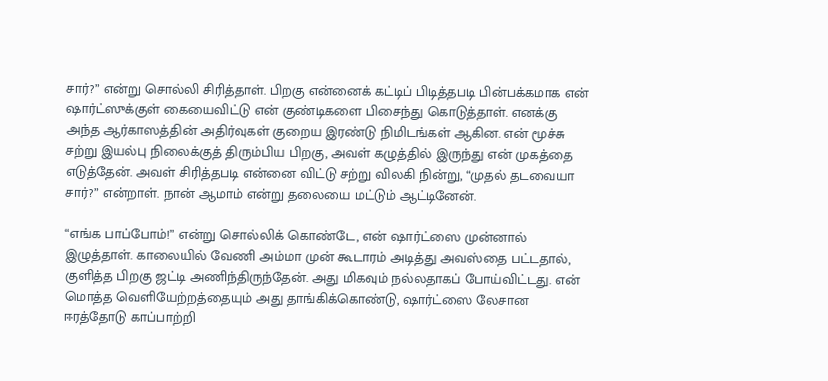சார்?” என்று சொல்லி சிரித்தாள். பிறகு என்னைக் கட்டிப் பிடித்தபடி பின்பக்கமாக என் ஷார்ட்ஸுக்குள் கையைவிட்டு என் குண்டிகளை பிசைந்து கொடுத்தாள். எனக்கு அந்த ஆர்காஸத்தின் அதிர்வுகள் குறைய இரண்டு நிமிடங்கள் ஆகின. என் மூச்சு சற்று இயல்பு நிலைக்குத் திரும்பிய பிறகு, அவள் கழுத்தில் இருந்து என் முகத்தை எடுத்தேன். அவள் சிரித்தபடி என்னை விட்டு சற்று விலகி நின்று, “முதல் தடவையா சார்?” என்றாள். நான் ஆமாம் என்று தலையை மட்டும் ஆட்டினேன்.

“எங்க பாப்போம்!” என்று சொல்லிக் கொண்டே, என் ஷார்ட்ஸை முன்னால் இழுத்தாள். காலையில் வேணி அம்மா முன் கூடாரம் அடித்து அவஸ்தை பட்டதால், குளித்த பிறகு ஜட்டி அணிந்திருந்தேன். அது மிகவும் நல்லதாகப் போய்விட்டது. என் மொத்த வெளியேற்றத்தையும் அது தாங்கிக்கொண்டு, ஷார்ட்ஸை லேசான ஈரத்தோடு காப்பாற்றி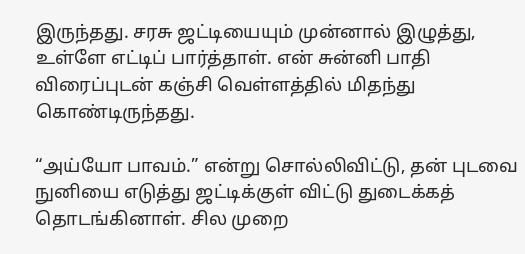இருந்தது. சரசு ஜட்டியையும் முன்னால் இழுத்து, உள்ளே எட்டிப் பார்த்தாள். என் சுன்னி பாதி விரைப்புடன் கஞ்சி வெள்ளத்தில் மிதந்து கொண்டிருந்தது.

“அய்யோ பாவம்.” என்று சொல்லிவிட்டு, தன் புடவை நுனியை எடுத்து ஜட்டிக்குள் விட்டு துடைக்கத் தொடங்கினாள்‌. சில முறை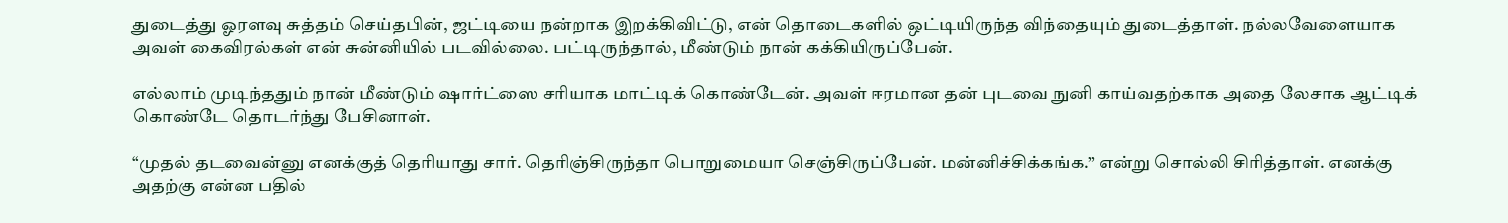துடைத்து ஓரளவு சுத்தம் செய்தபின், ஜட்டியை நன்றாக இறக்கிவிட்டு, என் தொடைகளில் ஒட்டியிருந்த விந்தையும் துடைத்தாள். நல்லவேளையாக அவள் கைவிரல்கள் என் சுன்னியில் படவில்லை. பட்டிருந்தால், மீண்டும் நான் கக்கியிருப்பேன்.

எல்லாம் முடிந்ததும்‌ நான் மீண்டும் ஷார்ட்ஸை சரியாக மாட்டிக் கொண்டேன். அவள் ஈரமான தன் புடவை நுனி காய்வதற்காக அதை லேசாக ஆட்டிக் கொண்டே தொடர்ந்து பேசினாள்.

“முதல் தடவைன்னு எனக்குத் தெரியாது சார். தெரிஞ்சிருந்தா பொறுமையா செஞ்சிருப்பேன். மன்னிச்சிக்கங்க.” என்று சொல்லி சிரித்தாள். எனக்கு அதற்கு என்ன பதில்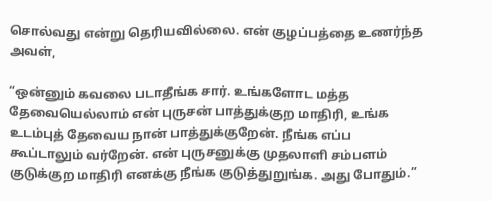சொல்வது என்று தெரியவில்லை. என் குழப்பத்தை உணர்ந்த அவள்,

“ஒன்னும் கவலை படாதீங்க சார். உங்களோட மத்த தேவையெல்லாம் என் புருசன் பாத்துக்குற மாதிரி, உங்க உடம்புத் தேவைய நான் பாத்துக்குறேன். நீங்க எப்ப கூப்டாலும் வர்றேன். என் புருசனுக்கு முதலாளி சம்பளம் குடுக்குற மாதிரி எனக்கு நீங்க குடுத்துறுங்க. அது போதும்.”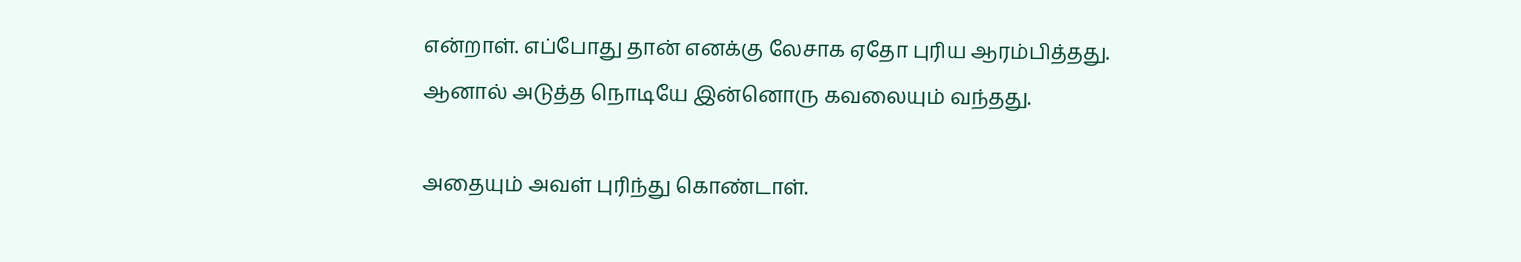என்றாள். எப்போது தான் எனக்கு லேசாக ஏதோ புரிய ஆரம்பித்தது. ஆனால் அடுத்த நொடியே இன்னொரு கவலையும் வந்தது.

அதையும் அவள் புரிந்து கொண்டாள்.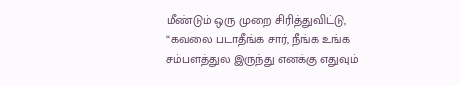மீண்டும் ஒரு முறை சிரித்துவிட்டு, “கவலை படாதீங்க சார், நீங்க உங்க சம்பளத்துல இருந்து எனக்கு எதுவும்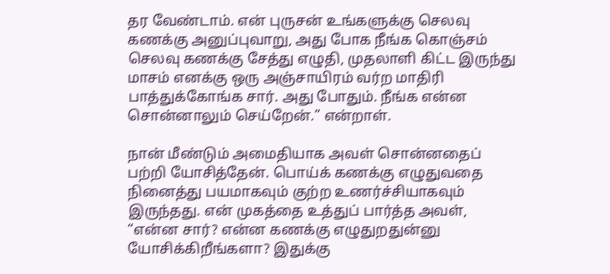தர வேண்டாம். என் புருசன் உங்களுக்கு செலவு கணக்கு அனுப்புவாறு, அது போக நீங்க கொஞ்சம் செலவு கணக்கு சேத்து எழுதி, முதலாளி கிட்ட இருந்து மாசம் எனக்கு ஒரு அஞ்சாயிரம் வர்ற மாதிரி பாத்துக்கோங்க சார். அது போதும். நீங்க என்ன சொன்னாலும் செய்றேன்.” என்றாள்.

நான் மீண்டும் அமைதியாக அவள் சொன்னதைப் பற்றி யோசித்தேன். பொய்க் கணக்கு எழுதுவதை நினைத்து பயமாகவும் குற்ற உணர்ச்சியாகவும் இருந்தது. என் முகத்தை உத்துப் பார்த்த அவள், “என்ன சார்? என்ன கணக்கு எழுதுறதுன்னு யோசிக்கிறீங்களா? இதுக்கு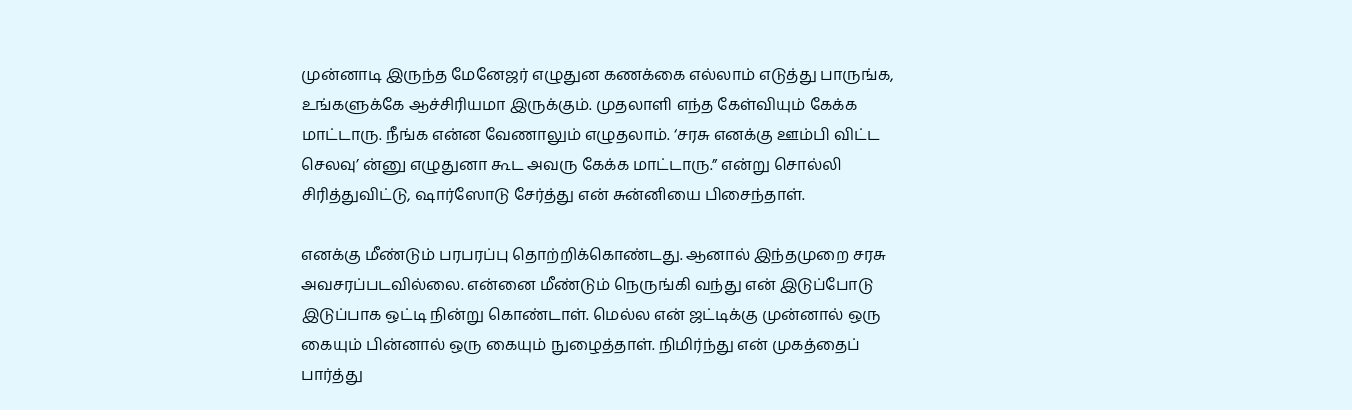முன்னாடி இருந்த மேனேஜர் எழுதுன கணக்கை எல்லாம் எடுத்து பாருங்க, உங்களுக்கே ஆச்சிரியமா இருக்கும். முதலாளி எந்த கேள்வியும் கேக்க மாட்டாரு. நீங்க என்ன வேணாலும் எழுதலாம். ‘சரசு எனக்கு ஊம்பி விட்ட செலவு’ ன்னு எழுதுனா கூட அவரு கேக்க மாட்டாரு.” என்று சொல்லி சிரித்துவிட்டு, ஷார்ஸோடு சேர்த்து என் சுன்னியை பிசைந்தாள்.

எனக்கு மீண்டும் பரபரப்பு தொற்றிக்கொண்டது. ஆனால் இந்தமுறை சரசு அவசரப்படவில்லை. என்னை மீண்டும் நெருங்கி வந்து என் இடுப்போடு இடுப்பாக ஒட்டி நின்று கொண்டாள். மெல்ல என் ஜட்டிக்கு முன்னால் ஒரு கையும் பின்னால் ஒரு கையும் நுழைத்தாள். நிமிர்ந்து என் முகத்தைப் பார்த்து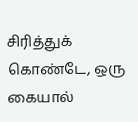சிரித்துக் கொண்டே, ஒரு கையால்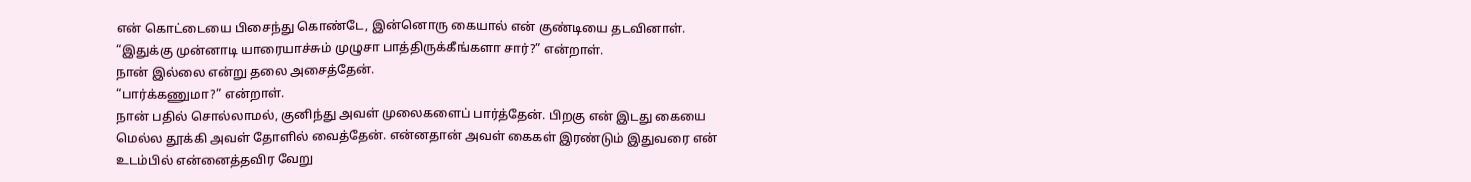என் கொட்டையை பிசைந்து கொண்டே, இன்னொரு கையால் என் குண்டியை தடவினாள்.
“இதுக்கு முன்னாடி யாரையாச்சும் முழுசா பாத்திருக்கீங்களா சார்?” என்றாள்.
நான் இல்லை என்று தலை அசைத்தேன்.
“பார்க்கணுமா?” என்றாள்.
நான் பதில் சொல்லாமல், குனிந்து அவள் முலைகளைப் பார்த்தேன். பிறகு என் இடது கையை மெல்ல தூக்கி அவள் தோளில் வைத்தேன். என்னதான் அவள் கைகள் இரண்டும் இதுவரை என் உடம்பில் என்னைத்தவிர வேறு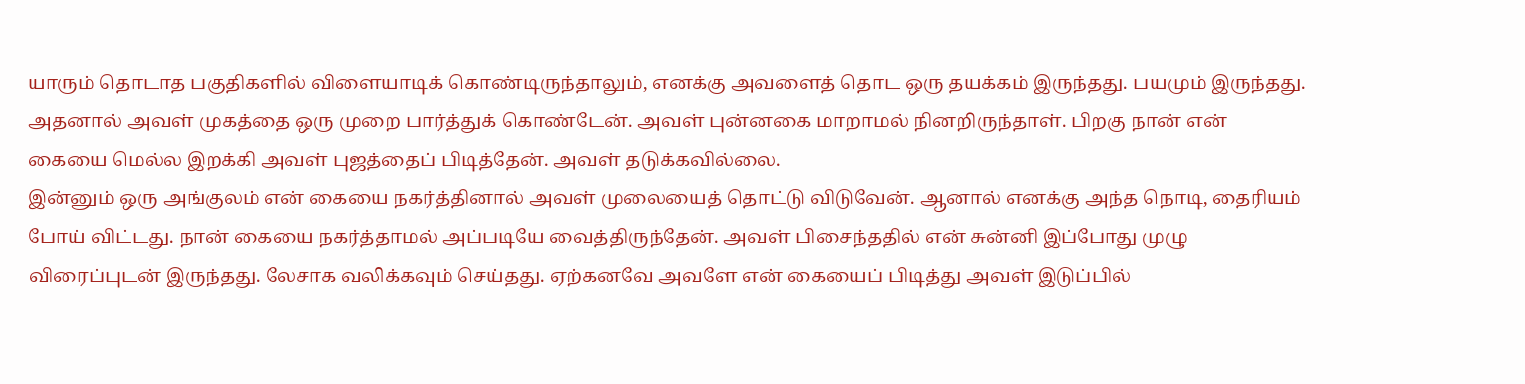யாரும் தொடாத பகுதிகளில் விளையாடிக் கொண்டிருந்தாலும், எனக்கு அவளைத் தொட ஒரு தயக்கம் இருந்தது. பயமும் இருந்தது. அதனால் அவள் முகத்தை ஒரு முறை பார்த்துக் கொண்டேன். அவள் புன்னகை மாறாமல் நினறிருந்தாள். பிறகு நான் என் கையை மெல்ல இறக்கி அவள் புஜத்தைப் பிடித்தேன். அவள் தடுக்கவில்லை.
இன்னும் ஒரு அங்குலம் என் கையை நகர்த்தினால் அவள் முலையைத் தொட்டு விடுவேன். ஆனால் எனக்கு அந்த நொடி, தைரியம் போய் விட்டது. நான் கையை நகர்த்தாமல் அப்படியே வைத்திருந்தேன். அவள் பிசைந்ததில் என் சுன்னி இப்போது முழு விரைப்புடன் இருந்தது. லேசாக வலிக்கவும் செய்தது. ஏற்கனவே அவளே என் கையைப் பிடித்து அவள் இடுப்பில்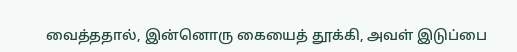வைத்ததால், இன்னொரு கையைத் தூக்கி, அவள் இடுப்பை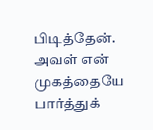பிடித்தேன். அவள் என் முகத்தையே பார்த்துக்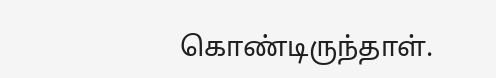கொண்டிருந்தாள்.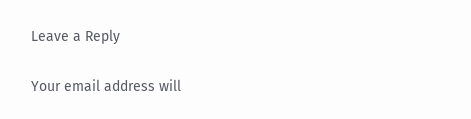Leave a Reply

Your email address will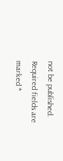not be published. Required fields are marked *